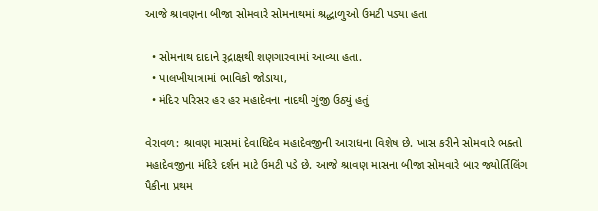આજે શ્રાવણના બીજા સોમવારે સોમનાથમાં શ્રદ્ધાળુઓ ઉમટી પડ્યા હતા

  • સોમનાથ દાદાને રૂદ્રાક્ષથી શણગારવામાં આવ્યા હતા.
  • પાલખીયાત્રામાં ભાવિકો જોડાયા,
  • મંદિર પરિસર હર હર મહાદેવના નાદથી ગુંજી ઉઠ્યું હતું

વેરાવળ: શ્રાવણ માસમાં દેવાધિદેવ મહાદેવજીની આરાધના વિશેષ છે. ખાસ કરીને સોમવારે ભક્તો મહાદેવજીના મંદિરે દર્શન માટે ઉમટી પડે છે. આજે શ્રાવણ માસના બીજા સોમવારે બાર જ્યોર્તિલિંગ પૈકીના પ્રથમ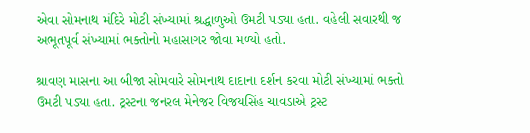એવા સોમનાથ મંદિરે મોટી સંખ્યામાં શ્રદ્ધાળુઓ ઉમટી પડ્યા હતા. વહેલી સવારથી જ અભૂતપૂર્વ સંખ્યામાં ભક્તોનો મહાસાગર જોવા મળ્યો હતો.

શ્રાવણ માસના આ બીજા સોમવારે સોમનાથ દાદાના દર્શન કરવા મોટી સંખ્યામાં ભક્તો ઉમટી પડ્યા હતા. ટ્રસ્ટના જનરલ મેનેજર વિજયસિંહ ચાવડાએ ટ્રસ્ટ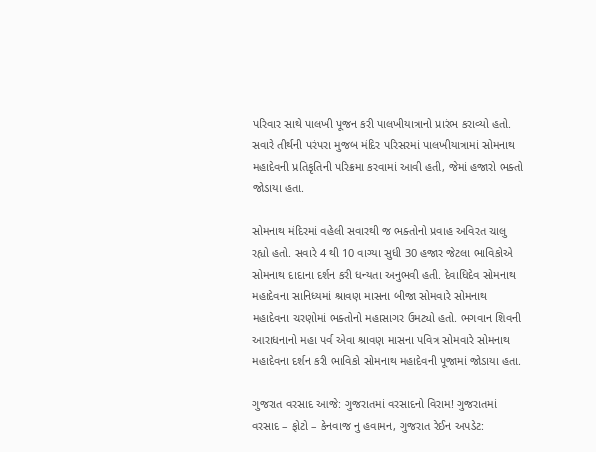પરિવાર સાથે પાલખી પૂજન કરી પાલખીયાત્રાનો પ્રારંભ કરાવ્યો હતો. સવારે તીર્થની પરંપરા મુજબ મંદિર પરિસરમાં પાલખીયાત્રામાં સોમનાથ મહાદેવની પ્રતિકૃતિની પરિક્રમા કરવામાં આવી હતી, જેમાં હજારો ભક્તો જોડાયા હતા.

સોમનાથ મંદિરમાં વહેલી સવારથી જ ભક્તોનો પ્રવાહ અવિરત ચાલુ રહ્યો હતો. સવારે 4 થી 10 વાગ્યા સુધી 30 હજાર જેટલા ભાવિકોએ સોમનાથ દાદાના દર્શન કરી ધન્યતા અનુભવી હતી. દેવાધિદેવ સોમનાથ મહાદેવના સાનિધ્યમાં શ્રાવણ માસના બીજા સોમવારે સોમનાથ મહાદેવના ચરણોમાં ભક્તોનો મહાસાગર ઉમટ્યો હતો. ભગવાન શિવની આરાધનાનો મહા પર્વ એવા શ્રાવણ માસના પવિત્ર સોમવારે સોમનાથ મહાદેવના દર્શન કરી ભાવિકો સોમનાથ મહાદેવની પૂજામાં જોડાયા હતા.

ગુજરાત વરસાદ આજે: ગુજરાતમાં વરસાદનો વિરામ! ગુજરાતમાં વરસાદ – ફોટો – કેનવાજ નુ હવામન, ગુજરાત રેઈન અપડેટ: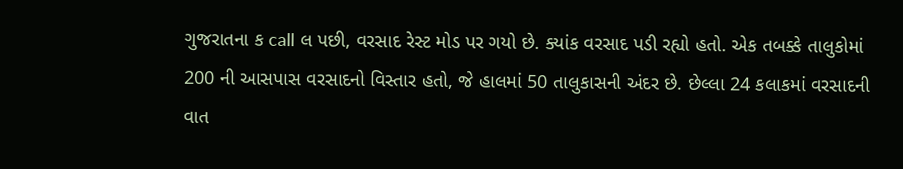ગુજરાતના ક call લ પછી, વરસાદ રેસ્ટ મોડ પર ગયો છે. ક્યાંક વરસાદ પડી રહ્યો હતો. એક તબક્કે તાલુકોમાં 200 ની આસપાસ વરસાદનો વિસ્તાર હતો, જે હાલમાં 50 તાલુકાસની અંદર છે. છેલ્લા 24 કલાકમાં વરસાદની વાત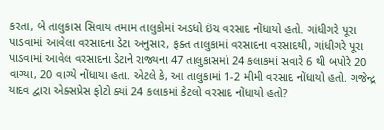કરતા, બે તાલુકાસ સિવાય તમામ તાલુકોમાં અડધો ઇંચ વરસાદ નોંધાયો હતો. ગાંધીગરે પૂરા પાડવામાં આવેલા વરસાદના ડેટા અનુસાર, ફક્ત તાલુકામાં વરસાદના વરસાદથી, ગાંધીગરે પૂરા પાડવામાં આવેલ વરસાદના ડેટાને રાજ્યના 47 તાલુકાસમાં 24 કલાકમાં સવારે 6 થી બપોરે 20 વાગ્યા, 20 વાગ્યે નોંધાયા હતા. એટલે કે, આ તાલુકામાં 1-2 મીમી વરસાદ નોંધાયો હતો. ગજેન્દ્ર યાદવ દ્વારા એક્સપ્રેસ ફોટો ક્યાં 24 કલાકમાં કેટલો વરસાદ નોંધાયો હતો?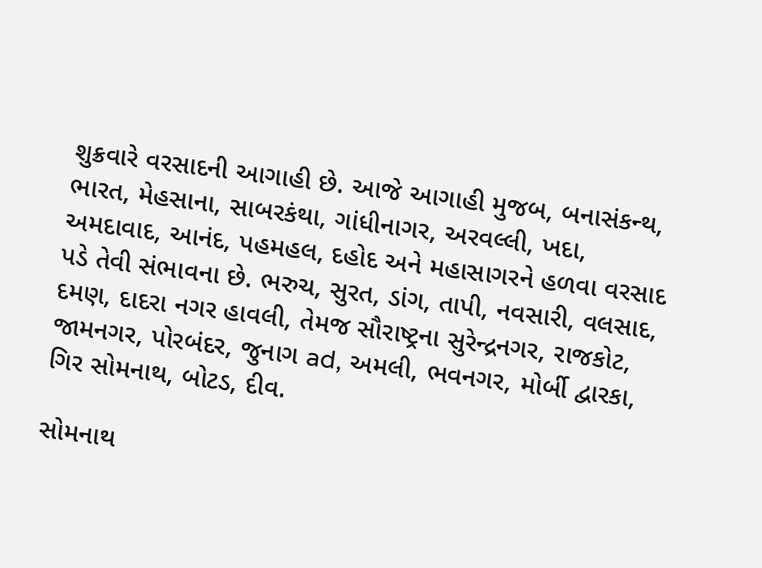શુક્રવારે વરસાદની આગાહી છે. આજે આગાહી મુજબ, બનાસંકન્થ, ભારત, મેહસાના, સાબરકંથા, ગાંધીનાગર, અરવલ્લી, ખદા, અમદાવાદ, આનંદ, પહમહલ, દહોદ અને મહાસાગરને હળવા વરસાદ પડે તેવી સંભાવના છે. ભરુચ, સુરત, ડાંગ, તાપી, નવસારી, વલસાદ, દમણ, દાદરા નગર હાવલી, તેમજ સૌરાષ્ટ્રના સુરેન્દ્રનગર, રાજકોટ, જામનગર, પોરબંદર, જુનાગ ad, અમલી, ભવનગર, મોર્બી દ્વારકા, ગિર સોમનાથ, બોટડ, દીવ.

સોમનાથ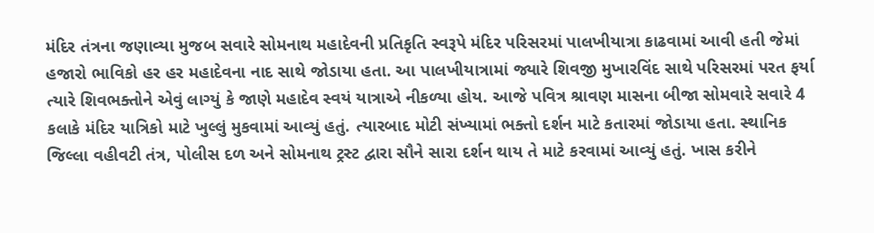મંદિર તંત્રના જણાવ્યા મુજબ સવારે સોમનાથ મહાદેવની પ્રતિકૃતિ સ્વરૂપે મંદિર પરિસરમાં પાલખીયાત્રા કાઢવામાં આવી હતી જેમાં હજારો ભાવિકો હર હર મહાદેવના નાદ સાથે જોડાયા હતા. આ પાલખીયાત્રામાં જ્યારે શિવજી મુખારવિંદ સાથે પરિસરમાં પરત ફર્યા ત્યારે શિવભક્તોને એવું લાગ્યું કે જાણે મહાદેવ સ્વયં યાત્રાએ નીકળ્યા હોય. આજે પવિત્ર શ્રાવણ માસના બીજા સોમવારે સવારે 4 કલાકે મંદિર યાત્રિકો માટે ખુલ્લું મુકવામાં આવ્યું હતું. ત્યારબાદ મોટી સંખ્યામાં ભક્તો દર્શન માટે કતારમાં જોડાયા હતા. સ્થાનિક જિલ્લા વહીવટી તંત્ર, પોલીસ દળ અને સોમનાથ ટ્રસ્ટ દ્વારા સૌને સારા દર્શન થાય તે માટે કરવામાં આવ્યું હતું. ખાસ કરીને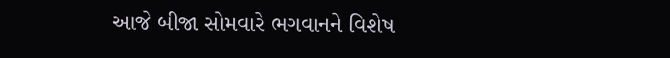આજે બીજા સોમવારે ભગવાનને વિશેષ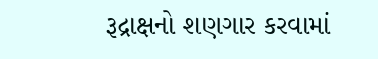રૂદ્રાક્ષનો શણગાર કરવામાં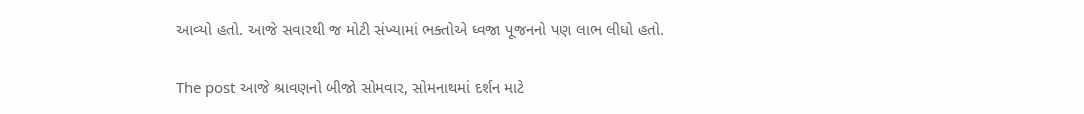આવ્યો હતો. આજે સવારથી જ મોટી સંખ્યામાં ભક્તોએ ધ્વજા પૂજનનો પણ લાભ લીધો હતો.

The post આજે શ્રાવણનો બીજો સોમવાર, સોમનાથમાં દર્શન માટે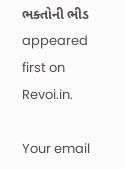ભક્તોની ભીડ appeared first on Revoi.in.

Your email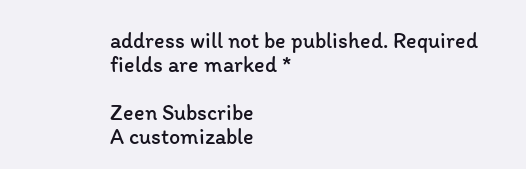address will not be published. Required fields are marked *

Zeen Subscribe
A customizable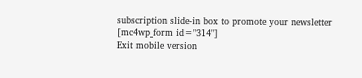subscription slide-in box to promote your newsletter
[mc4wp_form id="314"]
Exit mobile version